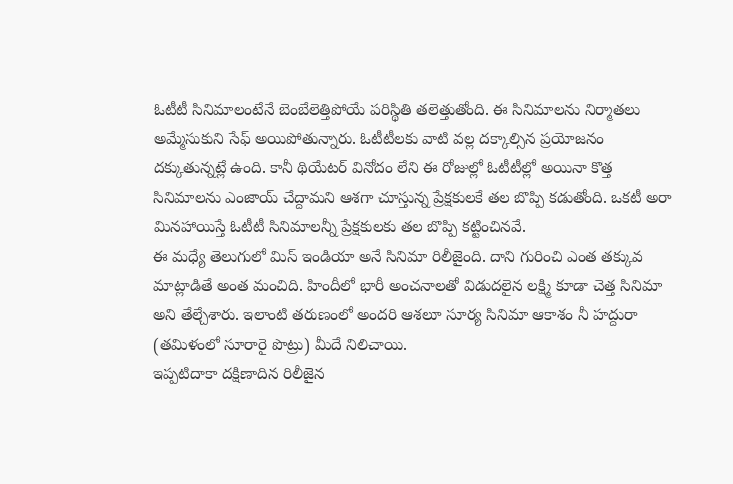ఓటీటీ సినిమాలంటేనే బెంబేలెత్తిపోయే పరిస్థితి తలెత్తుతోంది. ఈ సినిమాలను నిర్మాతలు అమ్మేసుకుని సేఫ్ అయిపోతున్నారు. ఓటీటీలకు వాటి వల్ల దక్కాల్సిన ప్రయోజనం దక్కుతున్నట్లే ఉంది. కానీ థియేటర్ వినోదం లేని ఈ రోజుల్లో ఓటీటీల్లో అయినా కొత్త సినిమాలను ఎంజాయ్ చేద్దామని ఆశగా చూస్తున్న ప్రేక్షకులకే తల బొప్పి కడుతోంది. ఒకటీ అరా మినహాయిస్తే ఓటీటీ సినిమాలన్నీ ప్రేక్షకులకు తల బొప్పి కట్టించినవే.
ఈ మధ్యే తెలుగులో మిస్ ఇండియా అనే సినిమా రిలీజైంది. దాని గురించి ఎంత తక్కువ మాట్లాడితే అంత మంచిది. హిందీలో భారీ అంచనాలతో విడుదలైన లక్ష్మి కూడా చెత్త సినిమా అని తేల్చేశారు. ఇలాంటి తరుణంలో అందరి ఆశలూ సూర్య సినిమా ఆకాశం నీ హద్దురా (తమిళంలో సూరారై పొట్రు) మీదే నిలిచాయి.
ఇప్పటిదాకా దక్షిణాదిన రిలీజైన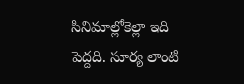సినిమాల్లోకెల్లా ఇది పెద్దది. సూర్య లాంటి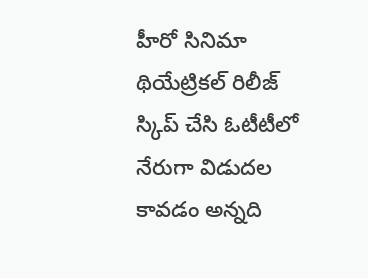హీరో సినిమా థియేట్రికల్ రిలీజ్ స్కిప్ చేసి ఓటీటీలో నేరుగా విడుదల కావడం అన్నది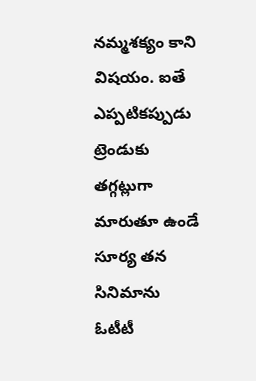నమ్మశక్యం కాని విషయం. ఐతే ఎప్పటికప్పుడు ట్రెండుకు తగ్గట్లుగా మారుతూ ఉండే సూర్య తన సినిమాను ఓటీటీ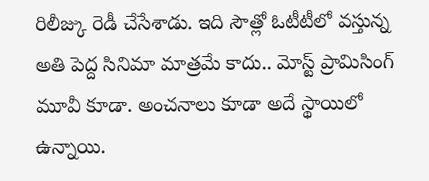రిలీజ్కు రెడీ చేసేశాడు. ఇది సౌత్లో ఓటీటీలో వస్తున్న అతి పెద్ద సినిమా మాత్రమే కాదు.. మోస్ట్ ప్రామిసింగ్ మూవీ కూడా. అంచనాలు కూడా అదే స్థాయిలో ఉన్నాయి.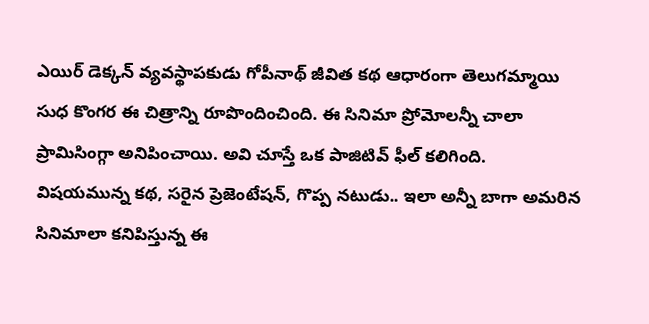ఎయిర్ డెక్కన్ వ్యవస్థాపకుడు గోపీనాథ్ జీవిత కథ ఆధారంగా తెలుగమ్మాయి సుధ కొంగర ఈ చిత్రాన్ని రూపొందించింది. ఈ సినిమా ప్రోమోలన్నీ చాలా ప్రామిసింగ్గా అనిపించాయి. అవి చూస్తే ఒక పాజిటివ్ ఫీల్ కలిగింది. విషయమున్న కథ, సరైన ప్రెజెంటేషన్, గొప్ప నటుడు.. ఇలా అన్నీ బాగా అమరిన సినిమాలా కనిపిస్తున్న ఈ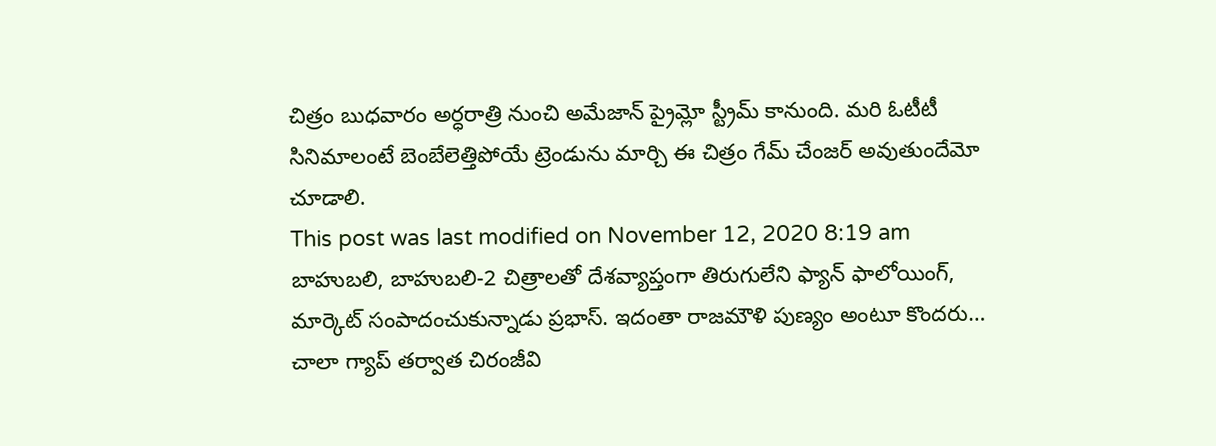చిత్రం బుధవారం అర్ధరాత్రి నుంచి అమేజాన్ ప్రైమ్లో స్ట్రీమ్ కానుంది. మరి ఓటీటీ సినిమాలంటే బెంబేలెత్తిపోయే ట్రెండును మార్చి ఈ చిత్రం గేమ్ చేంజర్ అవుతుందేమో చూడాలి.
This post was last modified on November 12, 2020 8:19 am
బాహుబలి, బాహుబలి-2 చిత్రాలతో దేశవ్యాప్తంగా తిరుగులేని ఫ్యాన్ ఫాలోయింగ్, మార్కెట్ సంపాదంచుకున్నాడు ప్రభాస్. ఇదంతా రాజమౌళి పుణ్యం అంటూ కొందరు…
చాలా గ్యాప్ తర్వాత చిరంజీవి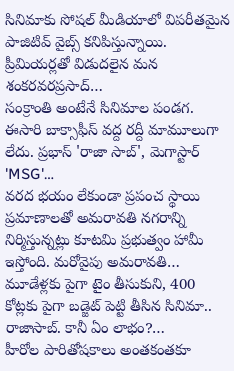సినిమాకు సోషల్ మీడియాలో విపరీతమైన పాజిటివ్ వైబ్స్ కనిపిస్తున్నాయి. ప్రీమియర్లతో విడుదలైన మన శంకరవరప్రసాద్…
సంక్రాంతి అంటేనే సినిమాల పండగ. ఈసారి బాక్సాఫీస్ వద్ద రద్దీ మామూలుగా లేదు. ప్రభాస్ 'రాజా సాబ్', మెగాస్టార్ 'MSG'…
వరద భయం లేకుండా ప్రపంచ స్థాయి ప్రమాణాలతో అమరావతి నగరాన్ని నిర్మిస్తున్నట్లు కూటమి ప్రభుత్వం హామీ ఇస్తోంది. మరోవైపు అమరావతి…
మూడేళ్లకు పైగా టైం తీసుకుని, 400 కోట్లకు పైగా బడ్జెట్ పెట్టి తీసిన సినిమా.. రాజాసాబ్. కానీ ఏం లాభం?…
హీరోల పారితోషకాలు అంతకంతకూ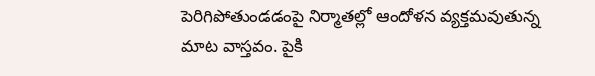పెరిగిపోతుండడంపై నిర్మాతల్లో ఆందోళన వ్యక్తమవుతున్న మాట వాస్తవం. పైకి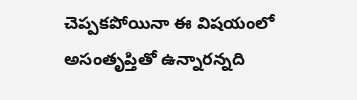చెప్పకపోయినా ఈ విషయంలో అసంతృప్తితో ఉన్నారన్నది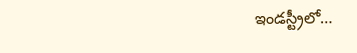ఇండస్ట్రీలో…